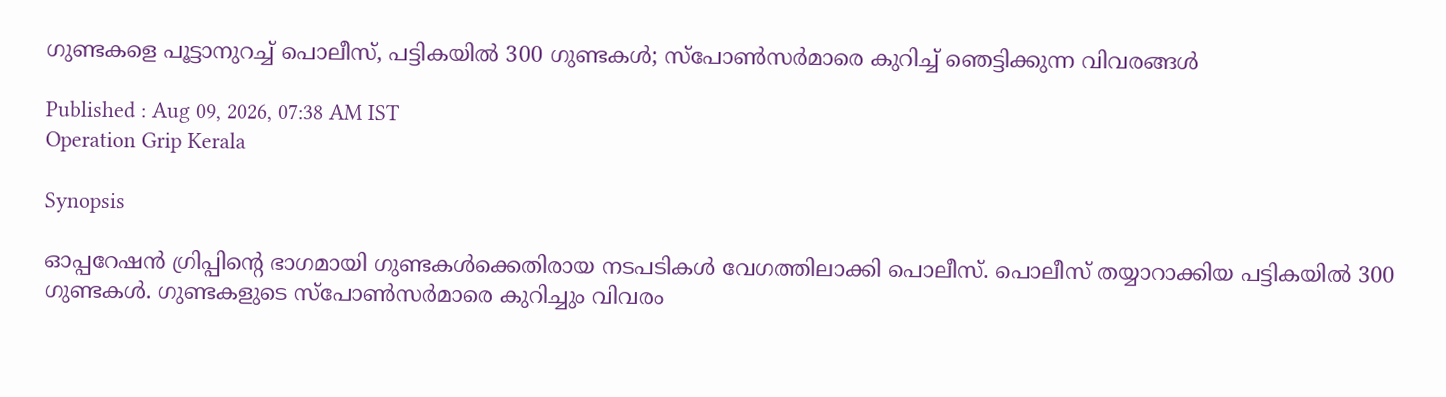ഗുണ്ടകളെ പൂട്ടാനുറച്ച് പൊലീസ്, പട്ടികയിൽ 300 ഗുണ്ടകൾ; സ്‌പോൺസർമാരെ കുറിച്ച് ഞെട്ടിക്കുന്ന വിവരങ്ങൾ

Published : Aug 09, 2026, 07:38 AM IST
Operation Grip Kerala

Synopsis

ഓപ്പറേഷൻ ഗ്രിപ്പിൻ്റെ ഭാഗമായി ഗുണ്ടകൾക്കെതിരായ നടപടികൾ വേഗത്തിലാക്കി പൊലീസ്. പൊലീസ് തയ്യാറാക്കിയ പട്ടികയിൽ 300 ഗുണ്ടകൾ. ഗുണ്ടകളുടെ സ്‌പോൺസർമാരെ കുറിച്ചും വിവരം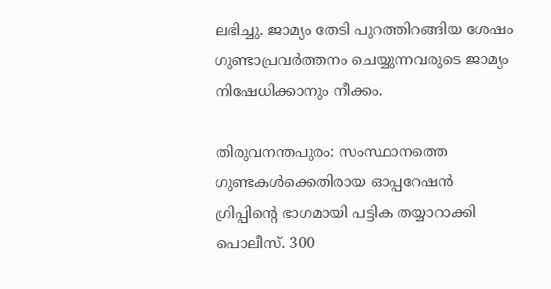ലഭിച്ചു. ജാമ്യം തേടി പുറത്തിറങ്ങിയ ശേഷം ഗുണ്ടാപ്രവർത്തനം ചെയ്യുന്നവരുടെ ജാമ്യം നിഷേധിക്കാനും നീക്കം.

തിരുവനന്തപുരം: സംസ്ഥാനത്തെ ഗുണ്ടകൾക്കെതിരായ ഓപ്പറേഷൻ ഗ്രിപ്പിൻ്റെ ഭാഗമായി പട്ടിക തയ്യാറാക്കി പൊലീസ്. 300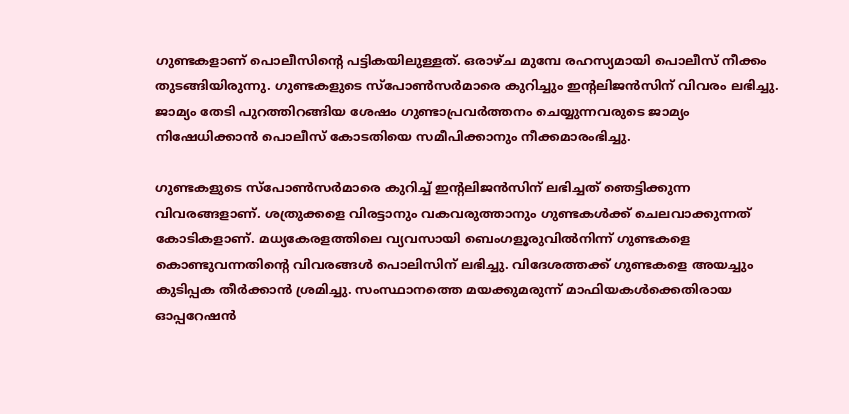ഗുണ്ടകളാണ് പൊലീസിൻ്റെ പട്ടികയിലുള്ളത്. ഒരാഴ്ച മുമ്പേ രഹസ്യമായി പൊലീസ് നീക്കം തുടങ്ങിയിരുന്നു. ഗുണ്ടകളുടെ സ്‌പോൺസർമാരെ കുറിച്ചും ഇൻ്റലിജൻസിന് വിവരം ലഭിച്ചു. ജാമ്യം തേടി പുറത്തിറങ്ങിയ ശേഷം ഗുണ്ടാപ്രവർത്തനം ചെയ്യുന്നവരുടെ ജാമ്യം നിഷേധിക്കാൻ പൊലീസ് കോടതിയെ സമീപിക്കാനും നീക്കമാരംഭിച്ചു.

ഗുണ്ടകളുടെ സ്പോൺസർമാരെ കുറിച്ച് ഇൻ്റലിജൻസിന് ലഭിച്ചത് ഞെട്ടിക്കുന്ന വിവരങ്ങളാണ്. ശത്രുക്കളെ വിരട്ടാനും വകവരുത്താനും ഗുണ്ടകൾക്ക് ചെലവാക്കുന്നത് കോടികളാണ്. മധ്യകേരളത്തിലെ വ്യവസായി ബെംഗളൂരുവിൽനിന്ന് ഗുണ്ടകളെ കൊണ്ടുവന്നതിൻ്റെ വിവരങ്ങൾ പൊലിസിന് ലഭിച്ചു. വിദേശത്തക്ക് ഗുണ്ടകളെ അയച്ചും കുടിപ്പക തീർക്കാൻ ശ്രമിച്ചു. സംസ്ഥാനത്തെ മയക്കുമരുന്ന് മാഫിയകൾക്കെതിരായ ഓപ്പറേഷൻ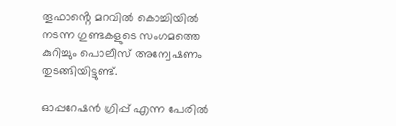തൂഫാൻ്റെ മറവിൽ കൊച്ചിയിൽ നടന്ന ഗുണ്ടകളുടെ സംഗമത്തെ കുറിച്ചും പൊലീസ് അന്വേഷണം തുടങ്ങിയിട്ടുണ്ട്.

ഓപ്പറേഷൻ ഗ്രിപ്പ് എന്ന പേരിൽ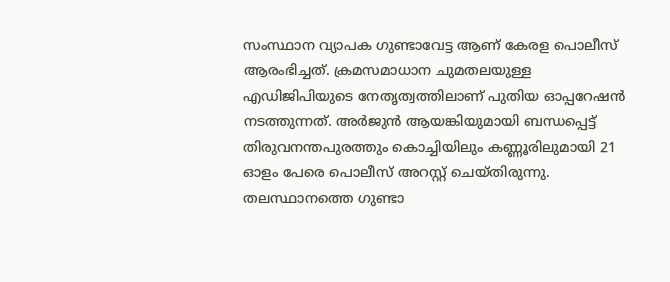സംസ്ഥാന വ്യാപക ഗുണ്ടാവേട്ട ആണ് കേരള പൊലീസ് ആരംഭിച്ചത്. ക്രമസമാധാന ചുമതലയുള്ള എഡിജിപിയുടെ നേതൃത്വത്തിലാണ് പുതിയ ഓപ്പറേഷൻ നടത്തുന്നത്. അർജുൻ ആയങ്കിയുമായി ബന്ധപ്പെട്ട് തിരുവനന്തപുരത്തും കൊച്ചിയിലും കണ്ണൂരിലുമായി 21 ഓളം പേരെ പൊലീസ് അറസ്റ്റ് ചെയ്തിരുന്നു. തലസ്ഥാനത്തെ ഗുണ്ടാ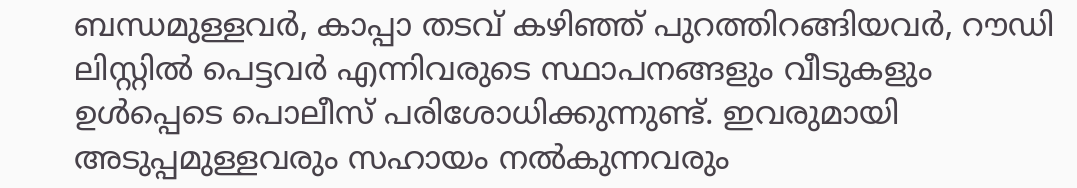ബന്ധമുള്ളവർ, കാപ്പാ തടവ് കഴിഞ്ഞ് പുറത്തിറങ്ങിയവർ, റൗഡി ലിസ്റ്റിൽ പെട്ടവർ എന്നിവരുടെ സ്ഥാപനങ്ങളും വീടുകളും ഉൾപ്പെടെ പൊലീസ് പരിശോധിക്കുന്നുണ്ട്. ഇവ‍രുമായി അടുപ്പമുള്ളവരും സഹായം നൽകുന്നവരും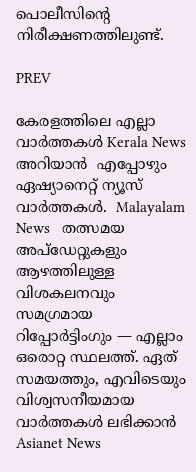പൊലീസിൻ്റെ നിരീക്ഷണത്തിലുണ്ട്.

PREV

കേരളത്തിലെ എല്ലാ വാർത്തകൾ Kerala News അറിയാൻ  എപ്പോഴും ഏഷ്യാനെറ്റ് ന്യൂസ് വാർത്തകൾ.  Malayalam News   തത്സമയ അപ്‌ഡേറ്റുകളും ആഴത്തിലുള്ള വിശകലനവും സമഗ്രമായ റിപ്പോർട്ടിംഗും — എല്ലാം ഒരൊറ്റ സ്ഥലത്ത്. ഏത് സമയത്തും, എവിടെയും വിശ്വസനീയമായ വാർത്തകൾ ലഭിക്കാൻ Asianet News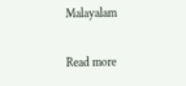Malayalam

Read more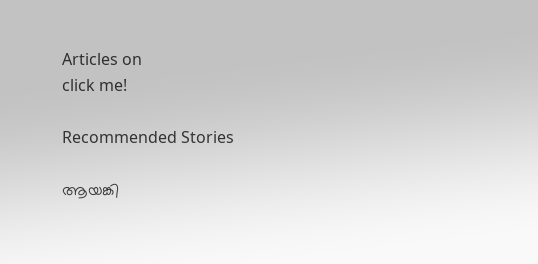Articles on
click me!

Recommended Stories

ആയങ്കി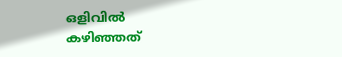ഒളിവിൽ കഴിഞ്ഞത്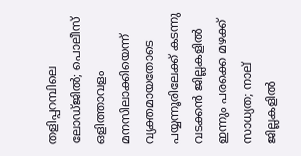തളിപ്പറമ്പിലെ ലോഡ്ജിൽ; പൊലീസ് ഒളിത്താവളം മനസിലാക്കിയെന്ന് വ്യക്തമായതോടെ പയ്യന്നൂരിലേക്ക് കടന്നു
വടക്കൻ ജില്ലകളിൽ ഇന്നും പരക്കെ മഴക്ക് സാധ്യത; നാല് ജില്ലകളിൽ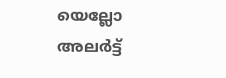യെല്ലോ അലർട്ട്